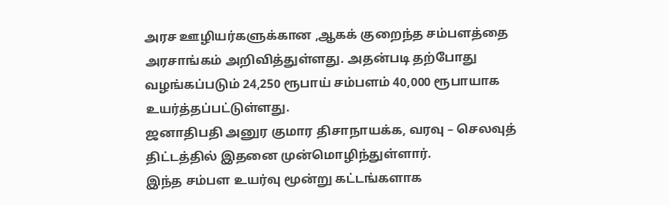அரச ஊழியர்களுக்கான ,ஆகக் குறைந்த சம்பளத்தை அரசாங்கம் அறிவித்துள்ளது. அதன்படி தற்போது வழங்கப்படும் 24,250 ரூபாய் சம்பளம் 40,000 ரூபாயாக உயர்த்தப்பட்டுள்ளது.
ஜனாதிபதி அனுர குமார திசாநாயக்க, வரவு – செலவுத் திட்டத்தில் இதனை முன்மொழிந்துள்ளார்.
இந்த சம்பள உயர்வு மூன்று கட்டங்களாக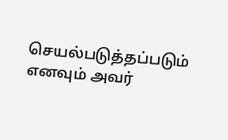செயல்படுத்தப்படும் எனவும் அவர்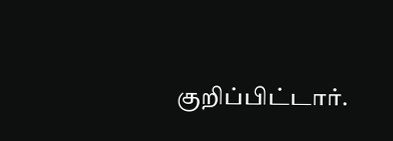குறிப்பிட்டார்.